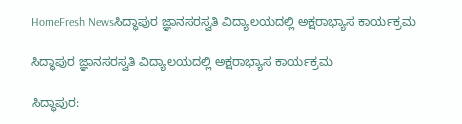HomeFresh Newsಸಿದ್ಧಾಪುರ ಜ್ಞಾನಸರಸ್ವತಿ ವಿದ್ಯಾಲಯದಲ್ಲಿ ಅಕ್ಷರಾಭ್ಯಾಸ ಕಾರ್ಯಕ್ರಮ

ಸಿದ್ಧಾಪುರ ಜ್ಞಾನಸರಸ್ವತಿ ವಿದ್ಯಾಲಯದಲ್ಲಿ ಅಕ್ಷರಾಭ್ಯಾಸ ಕಾರ್ಯಕ್ರಮ

ಸಿದ್ಧಾಪುರ: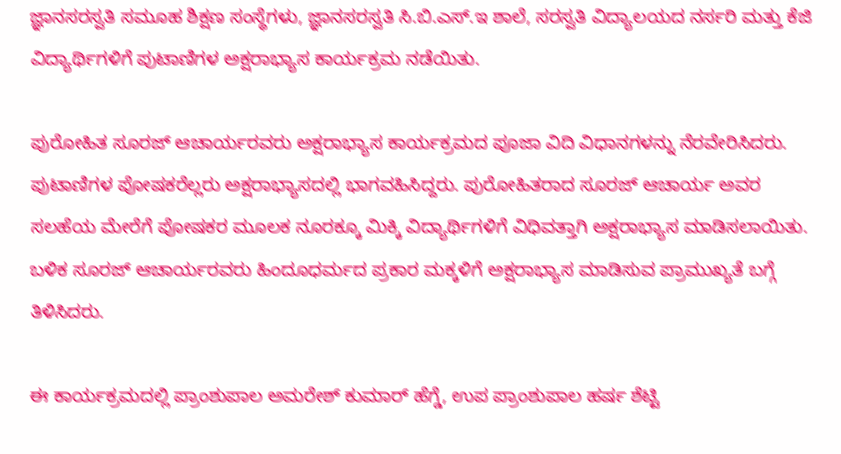ಜ್ಞಾನಸರಸ್ವತಿ ಸಮೂಹ ಶಿಕ್ಷಣ ಸಂಸ್ಥೆಗಳು, ಜ್ಞಾನಸರಸ್ವತಿ ಸಿ.ಬಿ.ಎಸ್.ಇ ಶಾಲೆ, ಸರಸ್ವತಿ ವಿದ್ಯಾಲಯದ ನರ್ಸರಿ ಮತ್ತು ಕೆಜಿ ವಿದ್ಯಾರ್ಥಿಗಳಿಗೆ ಪುಟಾಣಿಗಳ ಅಕ್ಷರಾಭ್ಯಾಸ ಕಾರ್ಯಕ್ರಮ ನಡೆಯಿತು.

ಪುರೋಹಿತ ಸೂರಜ್ ಆಚಾರ್ಯರವರು ಅಕ್ಷರಾಭ್ಯಾಸ ಕಾರ್ಯಕ್ರಮದ ಪೂಜಾ ವಿದಿ ವಿಧಾನಗಳನ್ನು ನೆರವೇರಿಸಿದರು. ಪುಟಾಣಿಗಳ ಪೋಷಕರೆಲ್ಲರು ಅಕ್ಷರಾಭ್ಯಾಸದಲ್ಲಿ ಭಾಗವಹಿಸಿದ್ದರು. ಪುರೋಹಿತರಾದ ಸೂರಜ್ ಆಚಾರ್ಯ ಅವರ ಸಲಹೆಯ ಮೇರೆಗೆ ಪೋಷಕರ ಮೂಲಕ ನೂರಕ್ಕೂ ಮಿಕ್ಕಿ ವಿದ್ಯಾರ್ಥಿಗಳಿಗೆ ವಿಧಿವತ್ತಾಗಿ ಅಕ್ಷರಾಭ್ಯಾಸ ಮಾಡಿಸಲಾಯಿತು. ಬಳಿಕ ಸೂರಜ್ ಆಚಾರ್ಯರವರು ಹಿಂದೂಧರ್ಮದ ಪ್ರಕಾರ ಮಕ್ಕಳಿಗೆ ಅಕ್ಷರಾಭ್ಯಾಸ ಮಾಡಿಸುವ ಪ್ರಾಮುಖ್ಯತೆ ಬಗ್ಗೆ ತಿಳಿಸಿದರು.

ಈ ಕಾರ್ಯಕ್ರಮದಲ್ಲಿ ಪ್ರಾಂಶುಪಾಲ ಅಮರೇಶ್ ಕುಮಾರ್ ಹೆಗ್ಡೆ, ಉಪ ಪ್ರಾಂಶುಪಾಲ ಹರ್ಷ ಶೆಟ್ಟಿ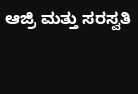ಆಜ್ರಿ ಮತ್ತು ಸರಸ್ವತಿ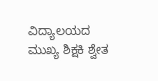ವಿದ್ಯಾಲಯದ ಮುಖ್ಯ ಶಿಕ್ಷಕಿ ಶ್ವೇತ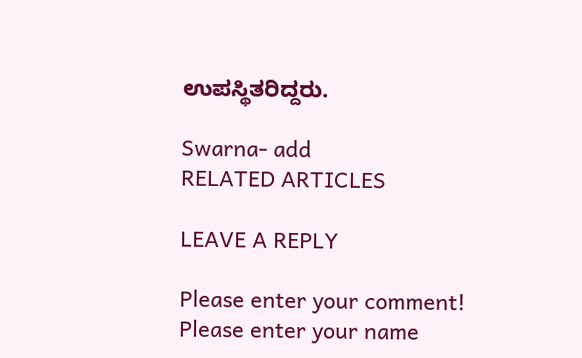ಉಪಸ್ಥಿತರಿದ್ದರು.

Swarna- add
RELATED ARTICLES

LEAVE A REPLY

Please enter your comment!
Please enter your name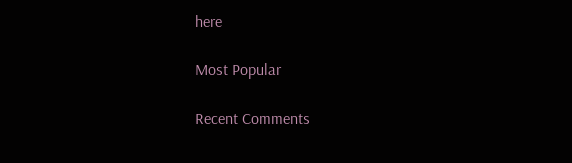here

Most Popular

Recent Comments